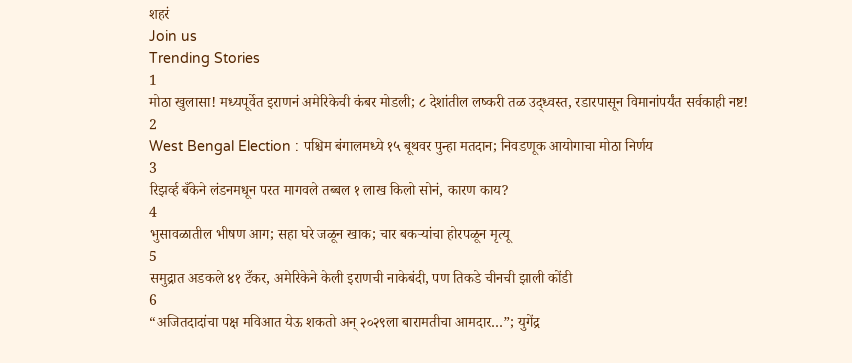शहरं
Join us
Trending Stories
1
मोठा खुलासा! मध्यपूर्वेत इराणनं अमेरिकेची कंबर मोडली; ८ देशांतील लष्करी तळ उद्ध्वस्त, रडारपासून विमानांपर्यंत सर्वकाही नष्ट!
2
West Bengal Election : पश्चिम बंगालमध्ये १५ बूथवर पुन्हा मतदान; निवडणूक आयोगाचा मोठा निर्णय
3
रिझर्व्ह बँकेने लंडनमधून परत मागवले तब्बल १ लाख किलो सोनं, कारण काय?
4
भुसावळातील भीषण आग; सहा घरे जळून खाक; चार बकऱ्यांचा होरपळून मृत्यू
5
समुद्रात अडकले ४१ टँकर, अमेरिकेने केली इराणची नाकेबंदी, पण तिकडे चीनची झाली कोंडी
6
“अजितदादांचा पक्ष मविआत येऊ शकतो अन् २०२९ला बारामतीचा आमदार…”; युगेंद्र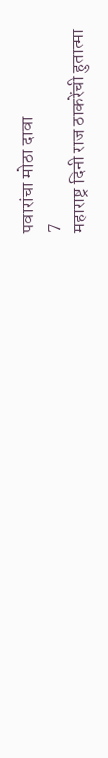पवारांचा मोठा दावा
7
महाराष्ट्र दिनी राज ठाकरेंची हुतात्मा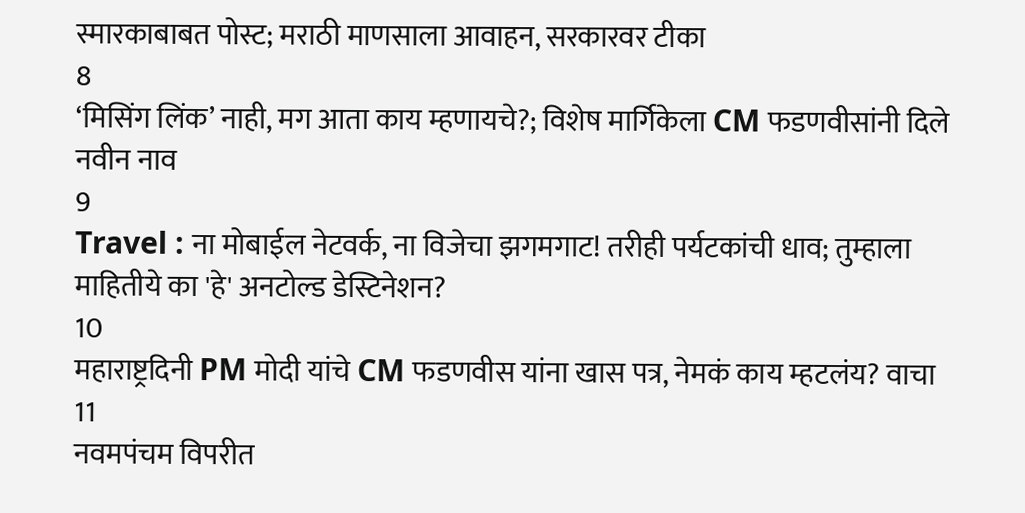स्मारकाबाबत पोस्ट; मराठी माणसाला आवाहन, सरकारवर टीका
8
‘मिसिंग लिंक’ नाही, मग आता काय म्हणायचे?; विशेष मार्गिकेला CM फडणवीसांनी दिले नवीन नाव
9
Travel : ना मोबाईल नेटवर्क, ना विजेचा झगमगाट! तरीही पर्यटकांची धाव; तुम्हाला माहितीये का 'हे' अनटोल्ड डेस्टिनेशन?
10
महाराष्ट्रदिनी PM मोदी यांचे CM फडणवीस यांना खास पत्र, नेमकं काय म्हटलंय? वाचा
11
नवमपंचम विपरीत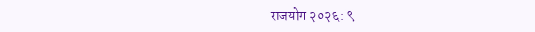राजयोग २०२६: ९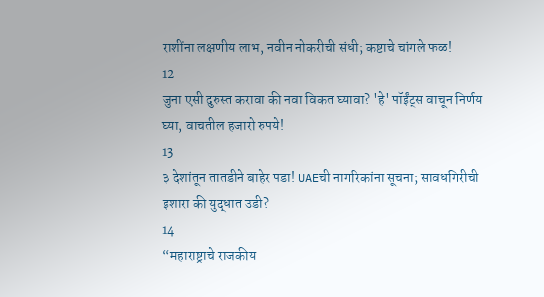राशींना लक्षणीय लाभ, नवीन नोकरीची संधी; कष्टाचे चांगले फळ!
12
जुना एसी दुरुस्त करावा की नवा विकत घ्यावा? 'हे' पॉईंट्स वाचून निर्णय घ्या, वाचतील हजारो रुपये!
13
३ देशांतून तातडीने बाहेर पडा! UAEची नागरिकांना सूचना; सावधगिरीची इशारा की युद्धात उडी?
14
“महाराष्ट्राचे राजकीय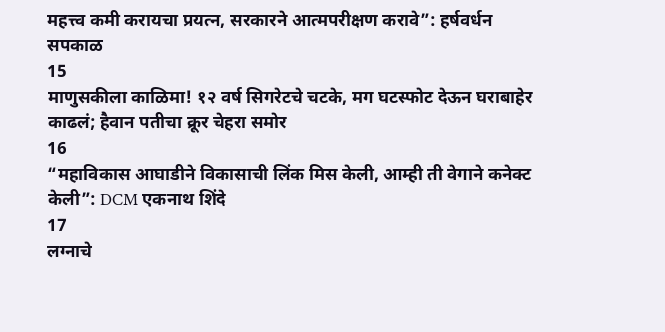महत्त्व कमी करायचा प्रयत्न, सरकारने आत्मपरीक्षण करावे”: हर्षवर्धन सपकाळ
15
माणुसकीला काळिमा! १२ वर्ष सिगरेटचे चटके, मग घटस्फोट देऊन घराबाहेर काढलं; हैवान पतीचा क्रूर चेहरा समोर
16
“महाविकास आघाडीने विकासाची लिंक मिस केली, आम्ही ती वेगाने कनेक्ट केली”: DCM एकनाथ शिंदे
17
लग्नाचे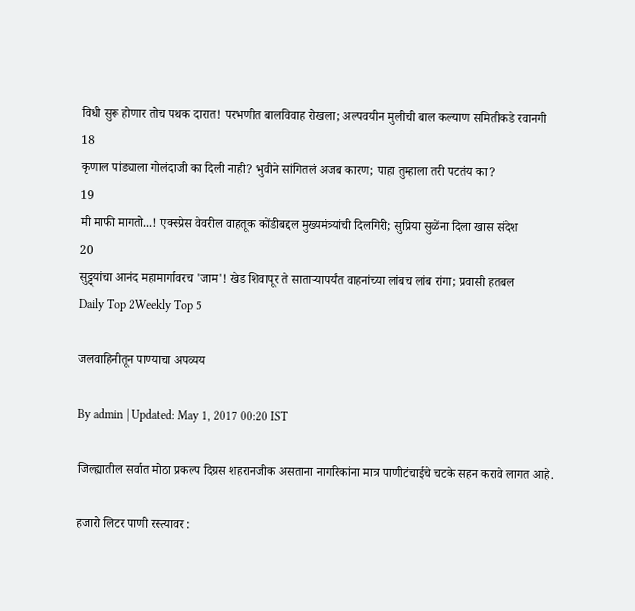विधी सुरू होणार तोच पथक दारात! परभणीत बालविवाह रोखला; अल्पवयीन मुलीची बाल कल्याण समितीकडे रवानगी
18
कृणाल पांड्याला गोलंदाजी का दिली नाही? भुवीने सांगितलं अजब कारण; पाहा तुम्हाला तरी पटतंय का?
19
मी माफी मागतो...! एक्स्प्रेस वेवरील वाहतूक कोंडीबद्दल मुख्यमंत्र्यांची दिलगिरी; सुप्रिया सुळेंना दिला खास संदेश
20
सुट्ट्यांचा आनंद महामार्गावरच 'जाम'! खेड शिवापूर ते साताऱ्यापर्यंत वाहनांच्या लांबच लांब रांगा; प्रवासी हतबल
Daily Top 2Weekly Top 5

जलवाहिनीतून पाण्याचा अपव्यय

By admin | Updated: May 1, 2017 00:20 IST

जिल्ह्यातील सर्वात मोठा प्रकल्प दिग्रस शहरानजीक असताना नागरिकांना मात्र पाणीटंचाईचे चटके सहन करावे लागत आहे.

हजारो लिटर पाणी रस्त्यावर :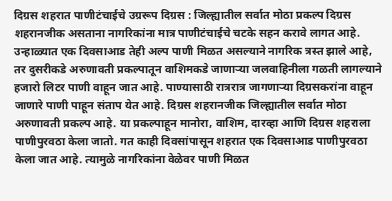दिग्रस शहरात पाणीटंचाईचे उग्ररूप दिग्रस : जिल्ह्यातील सर्वात मोठा प्रकल्प दिग्रस शहरानजीक असताना नागरिकांना मात्र पाणीटंचाईचे चटके सहन करावे लागत आहे. उन्हाळ्यात एक दिवसाआड तेही अल्प पाणी मिळत असल्याने नागरिक त्रस्त झाले आहे, तर दुसरीकडे अरुणावती प्रकल्पातून वाशिमकडे जाणाऱ्या जलवाहिनीला गळती लागल्याने हजारो लिटर पाणी वाहून जात आहे. पाण्यासाठी रात्ररात्र जागणाऱ्या दिग्रसकरांना वाहून जाणारे पाणी पाहून संताप येत आहे. दिग्रस शहरानजीक जिल्ह्यातील सर्वात मोठा अरुणावती प्रकल्प आहे. या प्रकल्पाहून मानोरा, वाशिम, दारव्हा आणि दिग्रस शहराला पाणीपुरवठा केला जातो. गत काही दिवसांपासून शहरात एक दिवसाआड पाणीपुरवठा केला जात आहे. त्यामुळे नागरिकांना वेळेवर पाणी मिळत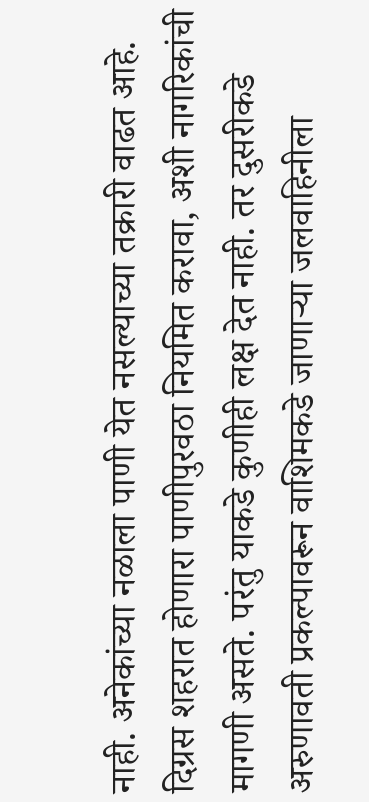नाही. अनेकांच्या नळाला पाणी येत नसल्याच्या तक्रारी वाढत आहे. दिग्रस शहरात होणारा पाणीपुरवठा नियमित करावा, अशी नागरिकांची मागणी असते. परंतु याकडे कुणीही लक्ष देत नाही. तर दुसरीकडे अरुणावती प्रकल्पावरून वाशिमकडे जाणाऱ्या जलवाहिनीला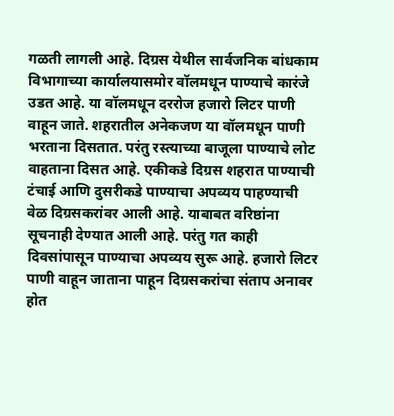गळती लागली आहे. दिग्रस येथील सार्वजनिक बांधकाम विभागाच्या कार्यालयासमोर वॉलमधून पाण्याचे कारंजे उडत आहे. या वॉलमधून दररोज हजारो लिटर पाणी वाहून जाते. शहरातील अनेकजण या वॉलमधून पाणी भरताना दिसतात. परंतु रस्त्याच्या बाजूला पाण्याचे लोट वाहताना दिसत आहे. एकीकडे दिग्रस शहरात पाण्याची टंचाई आणि दुसरीकडे पाण्याचा अपव्यय पाहण्याची वेळ दिग्रसकरांवर आली आहे. याबाबत वरिष्ठांना सूचनाही देण्यात आली आहे. परंतु गत काही दिवसांपासून पाण्याचा अपव्यय सुरू आहे. हजारो लिटर पाणी वाहून जाताना पाहून दिग्रसकरांचा संताप अनावर होत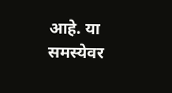आहे. या समस्येवर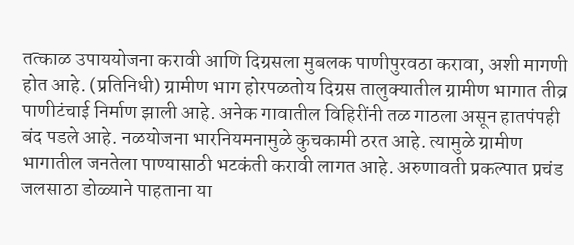तत्काळ उपाययोजना करावी आणि दिग्रसला मुबलक पाणीपुरवठा करावा, अशी मागणी होत आहे. (प्रतिनिधी) ग्रामीण भाग होरपळतोय दिग्रस तालुक्यातील ग्रामीण भागात तीव्र पाणीटंचाई निर्माण झाली आहे. अनेक गावातील विहिरींनी तळ गाठला असून हातपंपही बंद पडले आहे. नळयोजना भारनियमनामुळे कुचकामी ठरत आहे. त्यामुळे ग्रामीण भागातील जनतेला पाण्यासाठी भटकंती करावी लागत आहे. अरुणावती प्रकल्पात प्रचंड जलसाठा डोळ्याने पाहताना या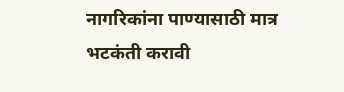नागरिकांना पाण्यासाठी मात्र भटकंती करावी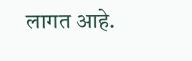लागत आहे.